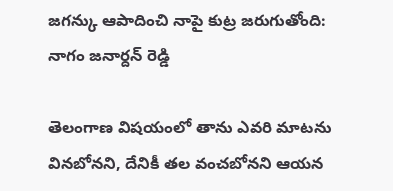జగన్కు ఆపాదించి నాపై కుట్ర జరుగుతోంది: నాగం జనార్దన్ రెడ్డి

తెలంగాణ విషయంలో తాను ఎవరి మాటను వినబోనని, దేనికీ తల వంచబోనని ఆయన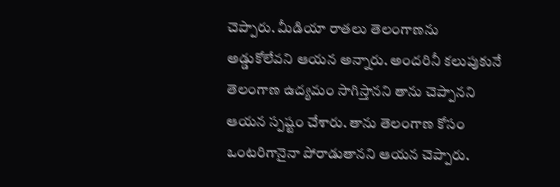చెప్పారు. మీడియా రాతలు తెలంగాణను అడ్డుకోలేవని ఆయన అన్నారు. అందరినీ కలుపుకునే తెలంగాణ ఉద్యమం సాగిస్తానని తాను చెప్పానని ఆయన స్పష్టం చేశారు. తాను తెలంగాణ కోసం ఒంటరిగానైనా పోరాడుతానని ఆయన చెప్పారు.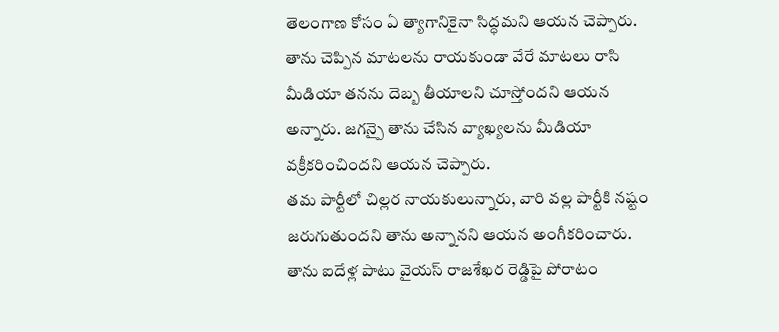తెలంగాణ కోసం ఏ త్యాగానికైనా సిద్ధమని ఆయన చెప్పారు. తాను చెప్పిన మాటలను రాయకుండా వేరే మాటలు రాసి మీడియా తనను దెబ్బ తీయాలని చూస్తోందని ఆయన అన్నారు. జగన్పై తాను చేసిన వ్యాఖ్యలను మీడియా వక్రీకరించిందని ఆయన చెప్పారు.
తమ పార్టీలో చిల్లర నాయకులున్నారు, వారి వల్ల పార్టీకి నష్టం జరుగుతుందని తాను అన్నానని ఆయన అంగీకరించారు. తాను ఐదేళ్ల పాటు వైయస్ రాజశేఖర రెడ్డిపై పోరాటం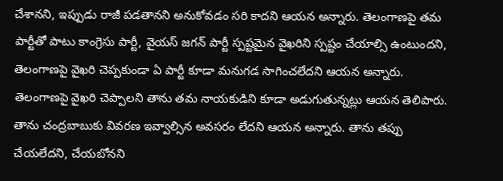చేశానని, ఇప్పుడు రాజీ పడతానని అనుకోవడం సరి కాదని ఆయన అన్నారు. తెలంగాణపై తమ పార్టీతో పాటు కాంగ్రెసు పార్టీ, వైయస్ జగన్ పార్టీ స్పష్టమైన వైఖరిని స్పష్టం చేయాల్సి ఉంటుందని, తెలంగాణపై వైఖరి చెప్పకుండా ఏ పార్టీ కూడా మనుగడ సాగించలేదని ఆయన అన్నారు. తెలంగాణపై వైఖరి చెప్పాలని తాను తమ నాయకుడిని కూడా అడుగుతున్నట్లు ఆయన తెలిపారు. తాను చంద్రబాబుకు వివరణ ఇవ్వాల్సిన అవసరం లేదని ఆయన అన్నారు. తాను తప్పు చేయలేదని, చేయబోనని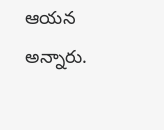ఆయన అన్నారు.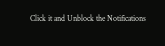Click it and Unblock the Notifications